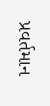પ્રવર્તમાન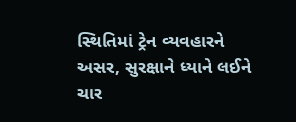સ્થિતિમાં ટ્રેન વ્યવહારને અસર, સુરક્ષાને ધ્યાને લઈને ચાર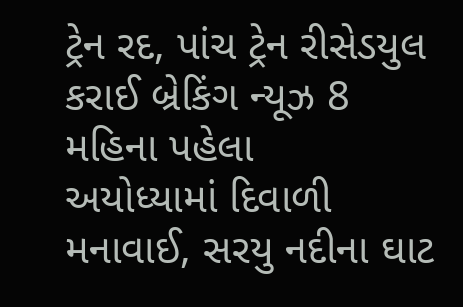ટ્રેન રદ, પાંચ ટ્રેન રીસેડયુલ કરાઈ બ્રેકિંગ ન્યૂઝ 8 મહિના પહેલા
અયોધ્યામાં દિવાળી મનાવાઈ, સરયુ નદીના ઘાટ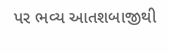પર ભવ્ય આતશબાજીથી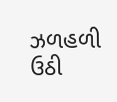ઝળહળી ઉઠી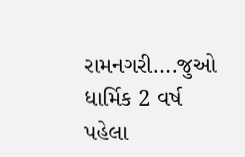રામનગરી….જુઓ ધાર્મિક 2 વર્ષ પહેલા